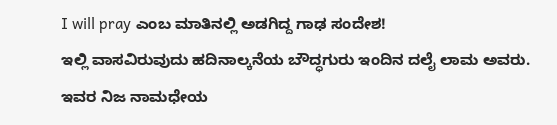I will pray ಎಂಬ ಮಾತಿನಲ್ಲಿ ಅಡಗಿದ್ದ ಗಾಢ ಸಂದೇಶ!
ಇಲ್ಲಿ ವಾಸವಿರುವುದು ಹದಿನಾಲ್ಕನೆಯ ಬೌದ್ಧಗುರು ಇಂದಿನ ದಲೈ ಲಾಮ ಅವರು. ಇವರ ನಿಜ ನಾಮಧೇಯ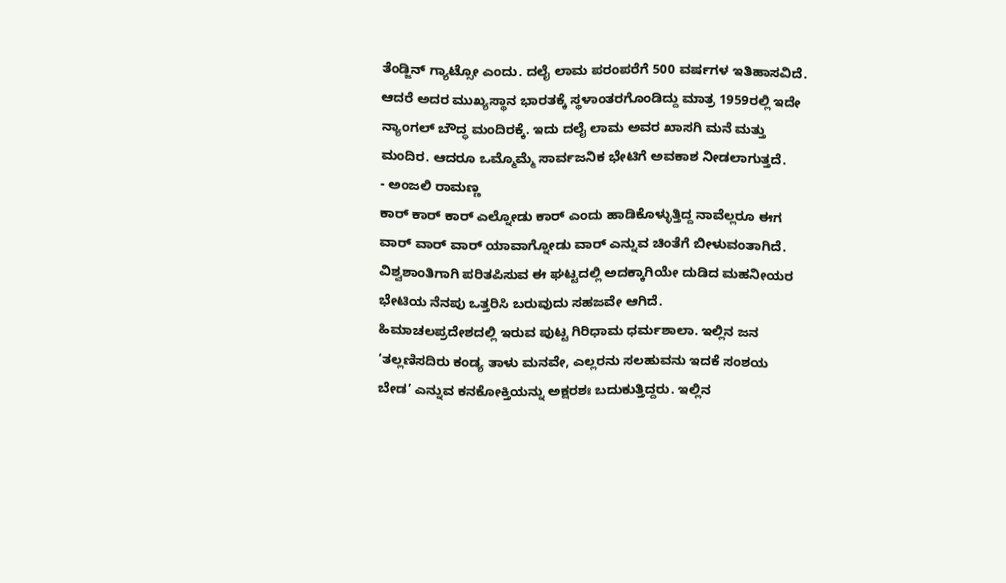ತೆಂಡ್ಜಿನ್ ಗ್ಯಾಟ್ಸೋ ಎಂದು. ದಲೈ ಲಾಮ ಪರಂಪರೆಗೆ 500 ವರ್ಷಗಳ ಇತಿಹಾಸವಿದೆ. ಆದರೆ ಅದರ ಮುಖ್ಯಸ್ಥಾನ ಭಾರತಕ್ಕೆ ಸ್ಥಳಾಂತರಗೊಂಡಿದ್ದು ಮಾತ್ರ 1959ರಲ್ಲಿ ಇದೇ ನ್ಯಾಂಗಲ್ ಬೌದ್ಧ ಮಂದಿರಕ್ಕೆ. ಇದು ದಲೈ ಲಾಮ ಅವರ ಖಾಸಗಿ ಮನೆ ಮತ್ತು ಮಂದಿರ. ಆದರೂ ಒಮ್ಮೊಮ್ಮೆ ಸಾರ್ವಜನಿಕ ಭೇಟಿಗೆ ಅವಕಾಶ ನೀಡಲಾಗುತ್ತದೆ.
- ಅಂಜಲಿ ರಾಮಣ್ಣ
ಕಾರ್ ಕಾರ್ ಕಾರ್ ಎಲ್ನೋಡು ಕಾರ್ ಎಂದು ಹಾಡಿಕೊಳ್ಳುತ್ತಿದ್ದ ನಾವೆಲ್ಲರೂ ಈಗ ವಾರ್ ವಾರ್ ವಾರ್ ಯಾವಾಗ್ನೋಡು ವಾರ್ ಎನ್ನುವ ಚಿಂತೆಗೆ ಬೀಳುವಂತಾಗಿದೆ. ವಿಶ್ವಶಾಂತಿಗಾಗಿ ಪರಿತಪಿಸುವ ಈ ಘಟ್ಟದಲ್ಲಿ ಅದಕ್ಕಾಗಿಯೇ ದುಡಿದ ಮಹನೀಯರ ಭೇಟಿಯ ನೆನಪು ಒತ್ತರಿಸಿ ಬರುವುದು ಸಹಜವೇ ಆಗಿದೆ.
ಹಿಮಾಚಲಪ್ರದೇಶದಲ್ಲಿ ಇರುವ ಪುಟ್ಟ ಗಿರಿಧಾಮ ಧರ್ಮಶಾಲಾ. ಇಲ್ಲಿನ ಜನ ‘ತಲ್ಲಣಿಸದಿರು ಕಂಡ್ಯ ತಾಳು ಮನವೇ, ಎಲ್ಲರನು ಸಲಹುವನು ಇದಕೆ ಸಂಶಯ ಬೇಡ’ ಎನ್ನುವ ಕನಕೋಕ್ತಿಯನ್ನು ಅಕ್ಷರಶಃ ಬದುಕುತ್ತಿದ್ದರು. ಇಲ್ಲಿನ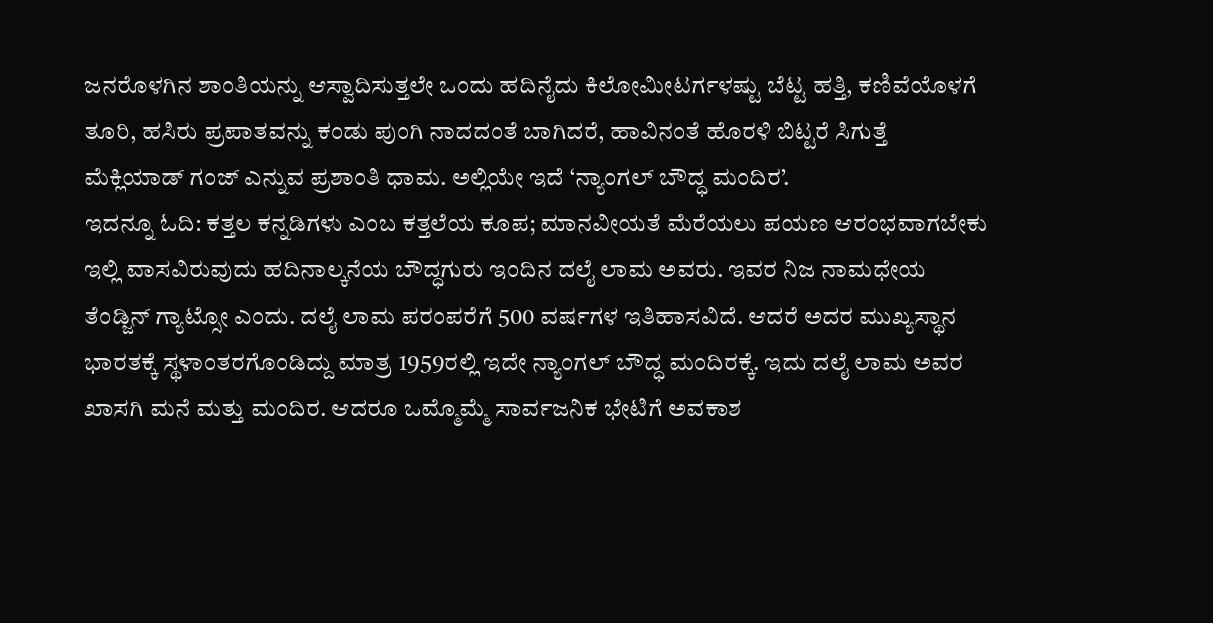ಜನರೊಳಗಿನ ಶಾಂತಿಯನ್ನು ಆಸ್ವಾದಿಸುತ್ತಲೇ ಒಂದು ಹದಿನೈದು ಕಿಲೋಮೀಟರ್ಗಳಷ್ಟು ಬೆಟ್ಟ ಹತ್ತಿ, ಕಣಿವೆಯೊಳಗೆ ತೂರಿ, ಹಸಿರು ಪ್ರಪಾತವನ್ನು ಕಂಡು ಪುಂಗಿ ನಾದದಂತೆ ಬಾಗಿದರೆ, ಹಾವಿನಂತೆ ಹೊರಳಿ ಬಿಟ್ಟರೆ ಸಿಗುತ್ತೆ ಮೆಕ್ಲಿಯಾಡ್ ಗಂಜ್ ಎನ್ನುವ ಪ್ರಶಾಂತಿ ಧಾಮ. ಅಲ್ಲಿಯೇ ಇದೆ ‘ನ್ಯಾಂಗಲ್ ಬೌದ್ಧ ಮಂದಿರ’.
ಇದನ್ನೂ ಓದಿ: ಕತ್ತಲ ಕನ್ನಡಿಗಳು ಎಂಬ ಕತ್ತಲೆಯ ಕೂಪ; ಮಾನವೀಯತೆ ಮೆರೆಯಲು ಪಯಣ ಆರಂಭವಾಗಬೇಕು
ಇಲ್ಲಿ ವಾಸವಿರುವುದು ಹದಿನಾಲ್ಕನೆಯ ಬೌದ್ಧಗುರು ಇಂದಿನ ದಲೈ ಲಾಮ ಅವರು. ಇವರ ನಿಜ ನಾಮಧೇಯ ತೆಂಡ್ಜಿನ್ ಗ್ಯಾಟ್ಸೋ ಎಂದು. ದಲೈ ಲಾಮ ಪರಂಪರೆಗೆ 500 ವರ್ಷಗಳ ಇತಿಹಾಸವಿದೆ. ಆದರೆ ಅದರ ಮುಖ್ಯಸ್ಥಾನ ಭಾರತಕ್ಕೆ ಸ್ಥಳಾಂತರಗೊಂಡಿದ್ದು ಮಾತ್ರ 1959ರಲ್ಲಿ ಇದೇ ನ್ಯಾಂಗಲ್ ಬೌದ್ಧ ಮಂದಿರಕ್ಕೆ. ಇದು ದಲೈ ಲಾಮ ಅವರ ಖಾಸಗಿ ಮನೆ ಮತ್ತು ಮಂದಿರ. ಆದರೂ ಒಮ್ಮೊಮ್ಮೆ ಸಾರ್ವಜನಿಕ ಭೇಟಿಗೆ ಅವಕಾಶ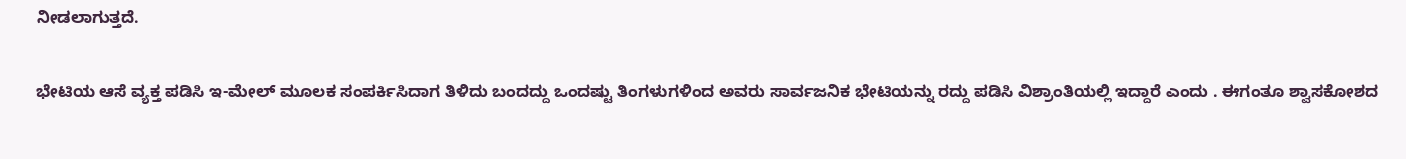ನೀಡಲಾಗುತ್ತದೆ.

ಭೇಟಿಯ ಆಸೆ ವ್ಯಕ್ತ ಪಡಿಸಿ ಇ-ಮೇಲ್ ಮೂಲಕ ಸಂಪರ್ಕಿಸಿದಾಗ ತಿಳಿದು ಬಂದದ್ದು ಒಂದಷ್ಟು ತಿಂಗಳುಗಳಿಂದ ಅವರು ಸಾರ್ವಜನಿಕ ಭೇಟಿಯನ್ನು ರದ್ದು ಪಡಿಸಿ ವಿಶ್ರಾಂತಿಯಲ್ಲಿ ಇದ್ದಾರೆ ಎಂದು . ಈಗಂತೂ ಶ್ವಾಸಕೋಶದ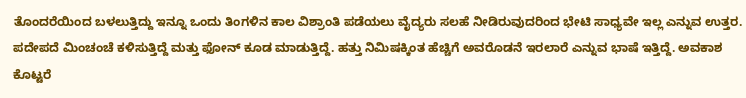ತೊಂದರೆಯಿಂದ ಬಳಲುತ್ತಿದ್ದು ಇನ್ನೂ ಒಂದು ತಿಂಗಳಿನ ಕಾಲ ವಿಶ್ರಾಂತಿ ಪಡೆಯಲು ವೈದ್ಯರು ಸಲಹೆ ನೀಡಿರುವುದರಿಂದ ಭೇಟಿ ಸಾಧ್ಯವೇ ಇಲ್ಲ ಎನ್ನುವ ಉತ್ತರ. ಪದೇಪದೆ ಮಿಂಚಂಚೆ ಕಳಿಸುತ್ತಿದ್ದೆ ಮತ್ತು ಫೋನ್ ಕೂಡ ಮಾಡುತ್ತಿದ್ದೆ. ಹತ್ತು ನಿಮಿಷಕ್ಕಿಂತ ಹೆಚ್ಚಿಗೆ ಅವರೊಡನೆ ಇರಲಾರೆ ಎನ್ನುವ ಭಾಷೆ ಇತ್ತಿದ್ದೆ. ಅವಕಾಶ ಕೊಟ್ಟರೆ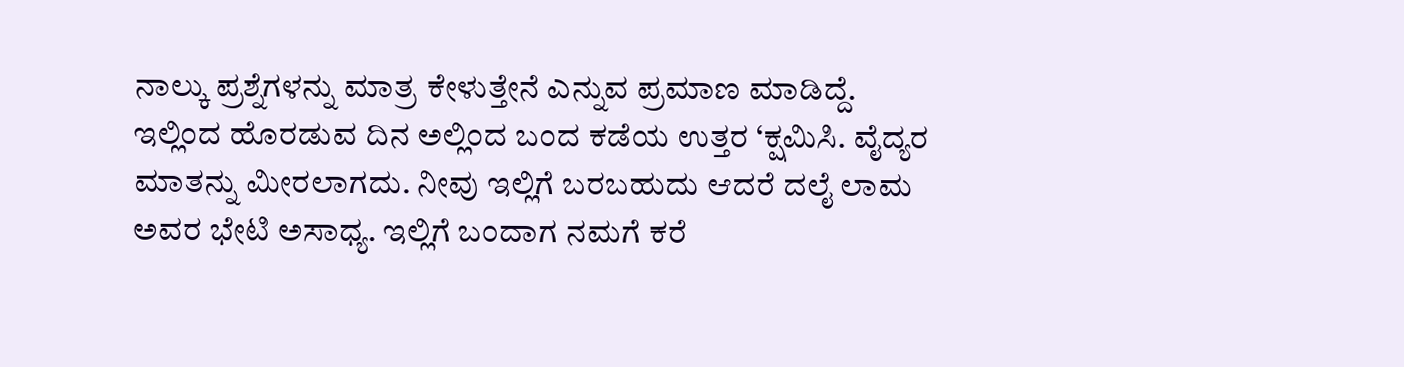ನಾಲ್ಕು ಪ್ರಶ್ನೆಗಳನ್ನು ಮಾತ್ರ ಕೇಳುತ್ತೇನೆ ಎನ್ನುವ ಪ್ರಮಾಣ ಮಾಡಿದ್ದೆ.
ಇಲ್ಲಿಂದ ಹೊರಡುವ ದಿನ ಅಲ್ಲಿಂದ ಬಂದ ಕಡೆಯ ಉತ್ತರ ‘ಕ್ಷಮಿಸಿ. ವೈದ್ಯರ ಮಾತನ್ನು ಮೀರಲಾಗದು. ನೀವು ಇಲ್ಲಿಗೆ ಬರಬಹುದು ಆದರೆ ದಲೈ ಲಾಮ ಅವರ ಭೇಟಿ ಅಸಾಧ್ಯ. ಇಲ್ಲಿಗೆ ಬಂದಾಗ ನಮಗೆ ಕರೆ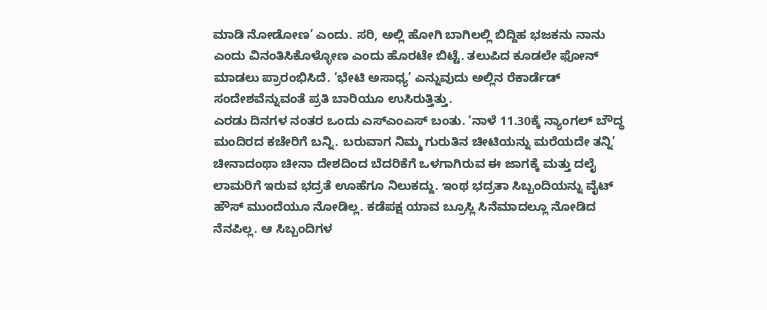ಮಾಡಿ ನೋಡೋಣ’ ಎಂದು. ಸರಿ, ಅಲ್ಲಿ ಹೋಗಿ ಬಾಗಿಲಲ್ಲಿ ಬಿದ್ದಿಹ ಭಜಕನು ನಾನು ಎಂದು ವಿನಂತಿಸಿಕೊಳ್ಳೋಣ ಎಂದು ಹೊರಟೇ ಬಿಟ್ಟೆ. ತಲುಪಿದ ಕೂಡಲೇ ಫೋನ್ ಮಾಡಲು ಪ್ರಾರಂಭಿಸಿದೆ. ‘ಭೇಟಿ ಅಸಾಧ್ಯ’ ಎನ್ನುವುದು ಅಲ್ಲಿನ ರೆಕಾರ್ಡೆಡ್ ಸಂದೇಶವೆನ್ನುವಂತೆ ಪ್ರತಿ ಬಾರಿಯೂ ಉಸಿರುತ್ತಿತ್ತು.
ಎರಡು ದಿನಗಳ ನಂತರ ಒಂದು ಎಸ್ಎಂಎಸ್ ಬಂತು. ‘ನಾಳೆ 11.30ಕ್ಕೆ ನ್ಯಾಂಗಲ್ ಬೌದ್ಧ ಮಂದಿರದ ಕಚೇರಿಗೆ ಬನ್ನಿ. ಬರುವಾಗ ನಿಮ್ಮ ಗುರುತಿನ ಚೀಟಿಯನ್ನು ಮರೆಯದೇ ತನ್ನಿ’
ಚೀನಾದಂಥಾ ಚೀನಾ ದೇಶದಿಂದ ಬೆದರಿಕೆಗೆ ಒಳಗಾಗಿರುವ ಈ ಜಾಗಕ್ಕೆ ಮತ್ತು ದಲೈ ಲಾಮರಿಗೆ ಇರುವ ಭದ್ರತೆ ಊಹೆಗೂ ನಿಲುಕದ್ದು. ಇಂಥ ಭದ್ರತಾ ಸಿಬ್ಬಂದಿಯನ್ನು ವೈಟ್ ಹೌಸ್ ಮುಂದೆಯೂ ನೋಡಿಲ್ಲ. ಕಡೆಪಕ್ಷ ಯಾವ ಬ್ರೂಸ್ಲಿ ಸಿನೆಮಾದಲ್ಲೂ ನೋಡಿದ ನೆನಪಿಲ್ಲ. ಆ ಸಿಬ್ಬಂದಿಗಳ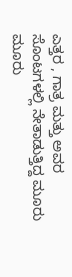ಎತ್ತರ , ಗಾತ್ರ ಮತ್ತು ಅವರ ಸೊಂಟಗಳಲ್ಲಿ ನೇತಾಡುತ್ತಿದ್ದ ಮೂರು ಮೂರು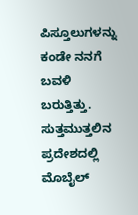ಪಿಸ್ತೂಲುಗಳನ್ನು ಕಂಡೇ ನನಗೆ ಬವಳಿ ಬರುತ್ತಿತ್ತು. ಸುತ್ತಮುತ್ತಲಿನ ಪ್ರದೇಶದಲ್ಲಿ ಮೊಬೈಲ್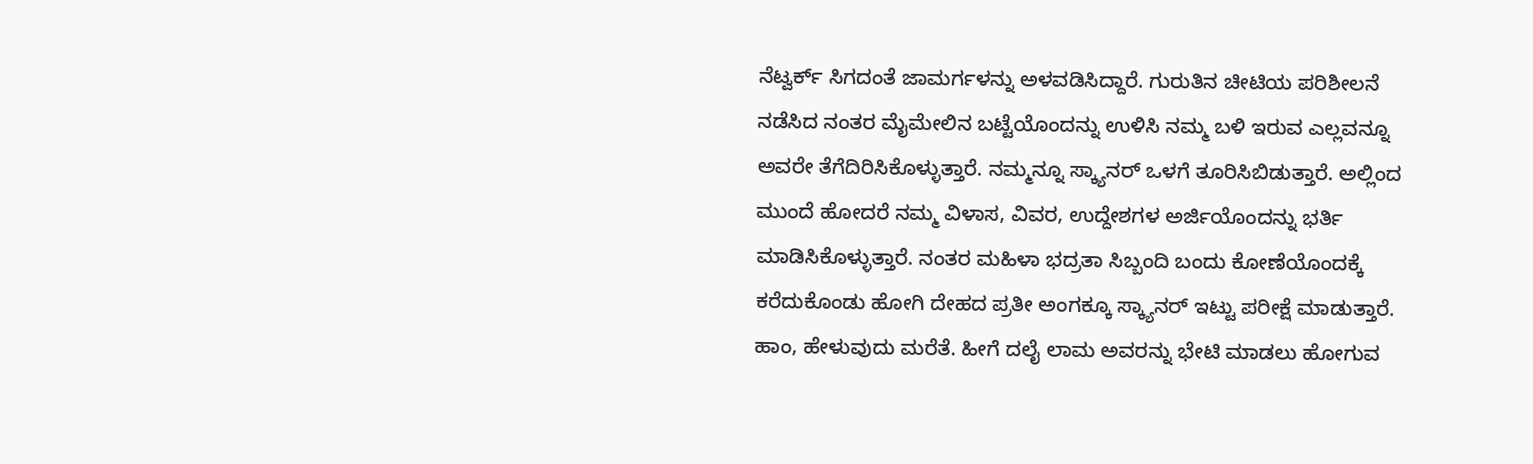ನೆಟ್ವರ್ಕ್ ಸಿಗದಂತೆ ಜಾಮರ್ಗಳನ್ನು ಅಳವಡಿಸಿದ್ದಾರೆ. ಗುರುತಿನ ಚೀಟಿಯ ಪರಿಶೀಲನೆ ನಡೆಸಿದ ನಂತರ ಮೈಮೇಲಿನ ಬಟ್ಟೆಯೊಂದನ್ನು ಉಳಿಸಿ ನಮ್ಮ ಬಳಿ ಇರುವ ಎಲ್ಲವನ್ನೂ ಅವರೇ ತೆಗೆದಿರಿಸಿಕೊಳ್ಳುತ್ತಾರೆ. ನಮ್ಮನ್ನೂ ಸ್ಕ್ಯಾನರ್ ಒಳಗೆ ತೂರಿಸಿಬಿಡುತ್ತಾರೆ. ಅಲ್ಲಿಂದ ಮುಂದೆ ಹೋದರೆ ನಮ್ಮ ವಿಳಾಸ, ವಿವರ, ಉದ್ದೇಶಗಳ ಅರ್ಜಿಯೊಂದನ್ನು ಭರ್ತಿ ಮಾಡಿಸಿಕೊಳ್ಳುತ್ತಾರೆ. ನಂತರ ಮಹಿಳಾ ಭದ್ರತಾ ಸಿಬ್ಬಂದಿ ಬಂದು ಕೋಣೆಯೊಂದಕ್ಕೆ ಕರೆದುಕೊಂಡು ಹೋಗಿ ದೇಹದ ಪ್ರತೀ ಅಂಗಕ್ಕೂ ಸ್ಕ್ಯಾನರ್ ಇಟ್ಟು ಪರೀಕ್ಷೆ ಮಾಡುತ್ತಾರೆ. ಹಾಂ, ಹೇಳುವುದು ಮರೆತೆ. ಹೀಗೆ ದಲೈ ಲಾಮ ಅವರನ್ನು ಭೇಟಿ ಮಾಡಲು ಹೋಗುವ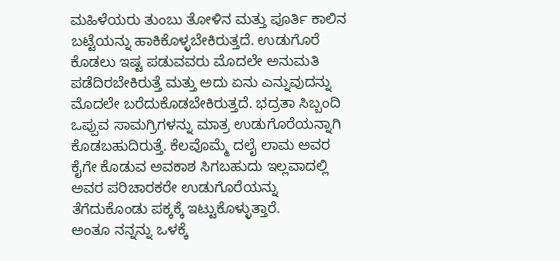ಮಹಿಳೆಯರು ತುಂಬು ತೋಳಿನ ಮತ್ತು ಪೂರ್ತಿ ಕಾಲಿನ ಬಟ್ಟೆಯನ್ನು ಹಾಕಿಕೊಳ್ಳಬೇಕಿರುತ್ತದೆ. ಉಡುಗೊರೆ ಕೊಡಲು ಇಷ್ಟ ಪಡುವವರು ಮೊದಲೇ ಅನುಮತಿ ಪಡೆದಿರಬೇಕಿರುತ್ತೆ ಮತ್ತು ಅದು ಏನು ಎನ್ನುವುದನ್ನು ಮೊದಲೇ ಬರೆದುಕೊಡಬೇಕಿರುತ್ತದೆ. ಭದ್ರತಾ ಸಿಬ್ಬಂದಿ ಒಪ್ಪುವ ಸಾಮಗ್ರಿಗಳನ್ನು ಮಾತ್ರ ಉಡುಗೊರೆಯನ್ನಾಗಿ ಕೊಡಬಹುದಿರುತ್ತೆ. ಕೆಲವೊಮ್ಮೆ ದಲೈ ಲಾಮ ಅವರ ಕೈಗೇ ಕೊಡುವ ಅವಕಾಶ ಸಿಗಬಹುದು ಇಲ್ಲವಾದಲ್ಲಿ ಅವರ ಪರಿಚಾರಕರೇ ಉಡುಗೊರೆಯನ್ನು ತೆಗೆದುಕೊಂಡು ಪಕ್ಕಕ್ಕೆ ಇಟ್ಟುಕೊಳ್ಳುತ್ತಾರೆ.
ಅಂತೂ ನನ್ನನ್ನು ಒಳಕ್ಕೆ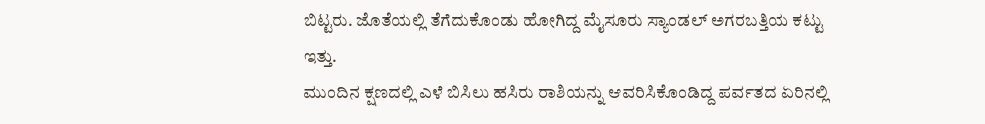ಬಿಟ್ಟರು. ಜೊತೆಯಲ್ಲಿ ತೆಗೆದುಕೊಂಡು ಹೋಗಿದ್ದ ಮೈಸೂರು ಸ್ಯಾಂಡಲ್ ಅಗರಬತ್ತಿಯ ಕಟ್ಟು ಇತ್ತು.
ಮುಂದಿನ ಕ್ಷಣದಲ್ಲಿ ಎಳೆ ಬಿಸಿಲು ಹಸಿರು ರಾಶಿಯನ್ನು ಆವರಿಸಿಕೊಂಡಿದ್ದ ಪರ್ವತದ ಏರಿನಲ್ಲಿ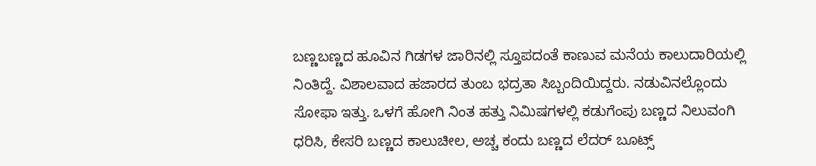ಬಣ್ಣಬಣ್ಣದ ಹೂವಿನ ಗಿಡಗಳ ಜಾರಿನಲ್ಲಿ ಸ್ತೂಪದಂತೆ ಕಾಣುವ ಮನೆಯ ಕಾಲುದಾರಿಯಲ್ಲಿ ನಿಂತಿದ್ದೆ. ವಿಶಾಲವಾದ ಹಜಾರದ ತುಂಬ ಭದ್ರತಾ ಸಿಬ್ಬಂದಿಯಿದ್ದರು. ನಡುವಿನಲ್ಲೊಂದು ಸೋಫಾ ಇತ್ತು. ಒಳಗೆ ಹೋಗಿ ನಿಂತ ಹತ್ತು ನಿಮಿಷಗಳಲ್ಲಿ ಕಡುಗೆಂಪು ಬಣ್ಣದ ನಿಲುವಂಗಿ ಧರಿಸಿ, ಕೇಸರಿ ಬಣ್ಣದ ಕಾಲುಚೀಲ, ಅಚ್ಚ ಕಂದು ಬಣ್ಣದ ಲೆದರ್ ಬೂಟ್ಸ್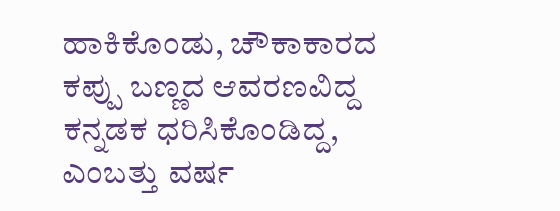ಹಾಕಿಕೊಂಡು, ಚೌಕಾಕಾರದ ಕಪ್ಪು ಬಣ್ಣದ ಆವರಣವಿದ್ದ ಕನ್ನಡಕ ಧರಿಸಿಕೊಂಡಿದ್ದ, ಎಂಬತ್ತು ವರ್ಷ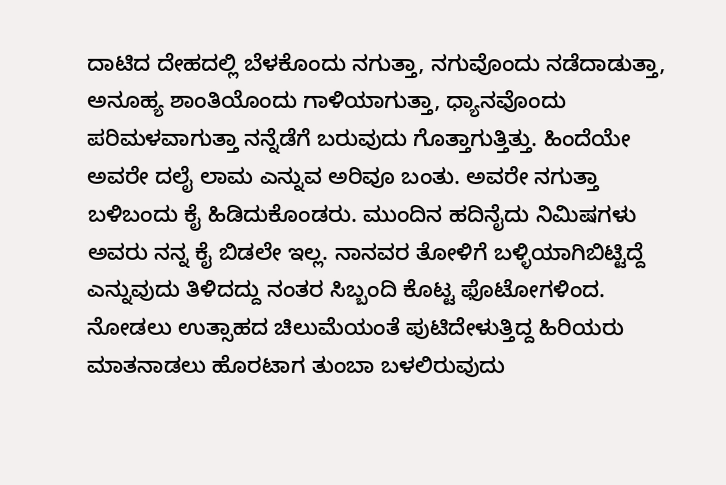ದಾಟಿದ ದೇಹದಲ್ಲಿ ಬೆಳಕೊಂದು ನಗುತ್ತಾ, ನಗುವೊಂದು ನಡೆದಾಡುತ್ತಾ, ಅನೂಹ್ಯ ಶಾಂತಿಯೊಂದು ಗಾಳಿಯಾಗುತ್ತಾ, ಧ್ಯಾನವೊಂದು ಪರಿಮಳವಾಗುತ್ತಾ ನನ್ನೆಡೆಗೆ ಬರುವುದು ಗೊತ್ತಾಗುತ್ತಿತ್ತು. ಹಿಂದೆಯೇ ಅವರೇ ದಲೈ ಲಾಮ ಎನ್ನುವ ಅರಿವೂ ಬಂತು. ಅವರೇ ನಗುತ್ತಾ ಬಳಿಬಂದು ಕೈ ಹಿಡಿದುಕೊಂಡರು. ಮುಂದಿನ ಹದಿನೈದು ನಿಮಿಷಗಳು ಅವರು ನನ್ನ ಕೈ ಬಿಡಲೇ ಇಲ್ಲ. ನಾನವರ ತೋಳಿಗೆ ಬಳ್ಳಿಯಾಗಿಬಿಟ್ಟಿದ್ದೆ ಎನ್ನುವುದು ತಿಳಿದದ್ದು ನಂತರ ಸಿಬ್ಬಂದಿ ಕೊಟ್ಟ ಫೊಟೋಗಳಿಂದ.
ನೋಡಲು ಉತ್ಸಾಹದ ಚಿಲುಮೆಯಂತೆ ಪುಟಿದೇಳುತ್ತಿದ್ದ ಹಿರಿಯರು ಮಾತನಾಡಲು ಹೊರಟಾಗ ತುಂಬಾ ಬಳಲಿರುವುದು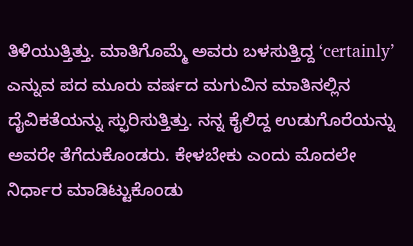ತಿಳಿಯುತ್ತಿತ್ತು. ಮಾತಿಗೊಮ್ಮೆ ಅವರು ಬಳಸುತ್ತಿದ್ದ ‘certainly’ ಎನ್ನುವ ಪದ ಮೂರು ವರ್ಷದ ಮಗುವಿನ ಮಾತಿನಲ್ಲಿನ ದೈವಿಕತೆಯನ್ನು ಸ್ಫುರಿಸುತ್ತಿತ್ತು. ನನ್ನ ಕೈಲಿದ್ದ ಉಡುಗೊರೆಯನ್ನು ಅವರೇ ತೆಗೆದುಕೊಂಡರು. ಕೇಳಬೇಕು ಎಂದು ಮೊದಲೇ ನಿರ್ಧಾರ ಮಾಡಿಟ್ಟುಕೊಂಡು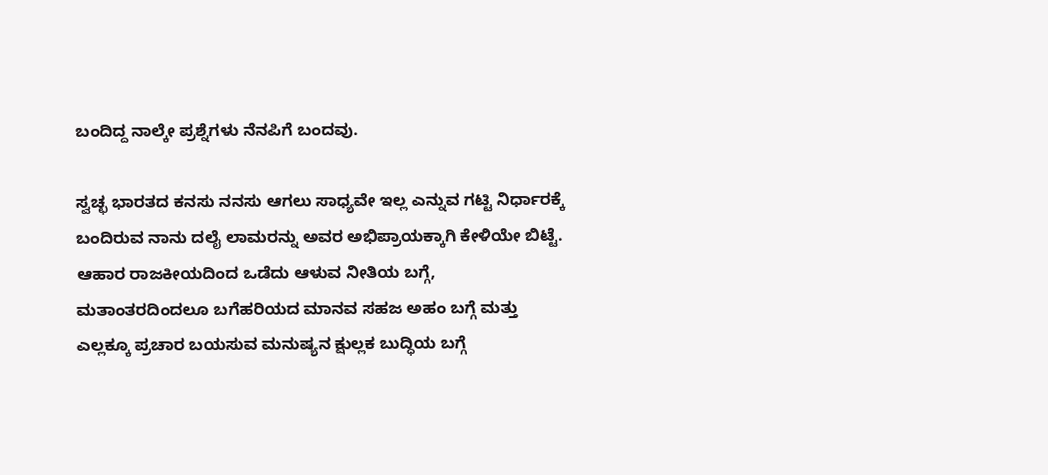ಬಂದಿದ್ದ ನಾಲ್ಕೇ ಪ್ರಶ್ನೆಗಳು ನೆನಪಿಗೆ ಬಂದವು.

ಸ್ವಚ್ಛ ಭಾರತದ ಕನಸು ನನಸು ಆಗಲು ಸಾಧ್ಯವೇ ಇಲ್ಲ ಎನ್ನುವ ಗಟ್ಟಿ ನಿರ್ಧಾರಕ್ಕೆ ಬಂದಿರುವ ನಾನು ದಲೈ ಲಾಮರನ್ನು ಅವರ ಅಭಿಪ್ರಾಯಕ್ಕಾಗಿ ಕೇಳಿಯೇ ಬಿಟ್ಟೆ. ಆಹಾರ ರಾಜಕೀಯದಿಂದ ಒಡೆದು ಆಳುವ ನೀತಿಯ ಬಗ್ಗೆ, ಮತಾಂತರದಿಂದಲೂ ಬಗೆಹರಿಯದ ಮಾನವ ಸಹಜ ಅಹಂ ಬಗ್ಗೆ ಮತ್ತು ಎಲ್ಲಕ್ಕೂ ಪ್ರಚಾರ ಬಯಸುವ ಮನುಷ್ಯನ ಕ್ಷುಲ್ಲಕ ಬುದ್ಧಿಯ ಬಗ್ಗೆ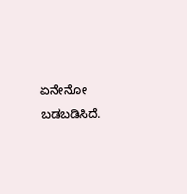ಏನೇನೋ ಬಡಬಡಿಸಿದೆ.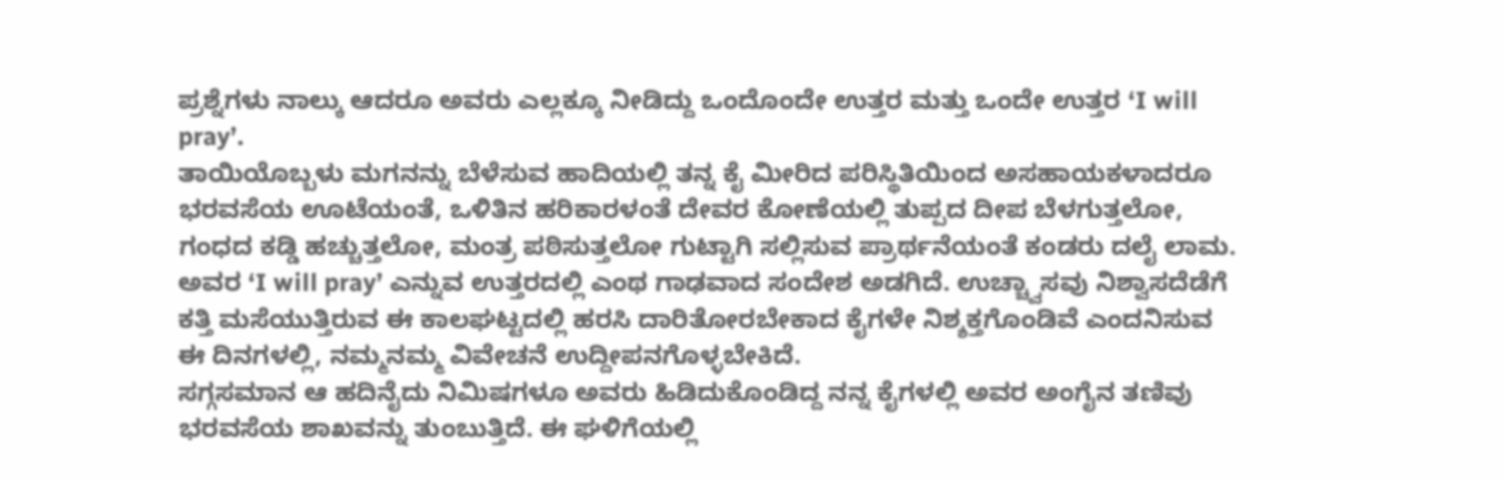ಪ್ರಶ್ನೆಗಳು ನಾಲ್ಕು ಆದರೂ ಅವರು ಎಲ್ಲಕ್ಕೂ ನೀಡಿದ್ದು ಒಂದೊಂದೇ ಉತ್ತರ ಮತ್ತು ಒಂದೇ ಉತ್ತರ ‘I will pray’.
ತಾಯಿಯೊಬ್ಬಳು ಮಗನನ್ನು ಬೆಳೆಸುವ ಹಾದಿಯಲ್ಲಿ ತನ್ನ ಕೈ ಮೀರಿದ ಪರಿಸ್ಥಿತಿಯಿಂದ ಅಸಹಾಯಕಳಾದರೂ ಭರವಸೆಯ ಊಟೆಯಂತೆ, ಒಳಿತಿನ ಹರಿಕಾರಳಂತೆ ದೇವರ ಕೋಣೆಯಲ್ಲಿ ತುಪ್ಪದ ದೀಪ ಬೆಳಗುತ್ತಲೋ, ಗಂಧದ ಕಡ್ಡಿ ಹಚ್ಚುತ್ತಲೋ, ಮಂತ್ರ ಪಠಿಸುತ್ತಲೋ ಗುಟ್ಟಾಗಿ ಸಲ್ಲಿಸುವ ಪ್ರಾರ್ಥನೆಯಂತೆ ಕಂಡರು ದಲೈ ಲಾಮ. ಅವರ ‘I will pray’ ಎನ್ನುವ ಉತ್ತರದಲ್ಲಿ ಎಂಥ ಗಾಢವಾದ ಸಂದೇಶ ಅಡಗಿದೆ. ಉಚ್ಚ್ವಾಸವು ನಿಶ್ವಾಸದೆಡೆಗೆ ಕತ್ತಿ ಮಸೆಯುತ್ತಿರುವ ಈ ಕಾಲಘಟ್ಟದಲ್ಲಿ ಹರಸಿ ದಾರಿತೋರಬೇಕಾದ ಕೈಗಳೇ ನಿಶ್ಶಕ್ತಗೊಂಡಿವೆ ಎಂದನಿಸುವ ಈ ದಿನಗಳಲ್ಲಿ, ನಮ್ಮನಮ್ಮ ವಿವೇಚನೆ ಉದ್ದೀಪನಗೊಳ್ಳಬೇಕಿದೆ.
ಸಗ್ಗಸಮಾನ ಆ ಹದಿನೈದು ನಿಮಿಷಗಳೂ ಅವರು ಹಿಡಿದುಕೊಂಡಿದ್ದ ನನ್ನ ಕೈಗಳಲ್ಲಿ ಅವರ ಅಂಗೈನ ತಣಿವು ಭರವಸೆಯ ಶಾಖವನ್ನು ತುಂಬುತ್ತಿದೆ. ಈ ಘಳಿಗೆಯಲ್ಲಿ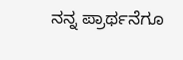ನನ್ನ ಪ್ರಾರ್ಥನೆಗೂ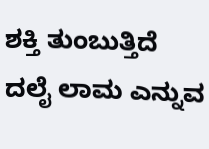ಶಕ್ತಿ ತುಂಬುತ್ತಿದೆ ದಲೈ ಲಾಮ ಎನ್ನುವ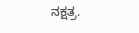ನಕ್ಷತ್ರ.